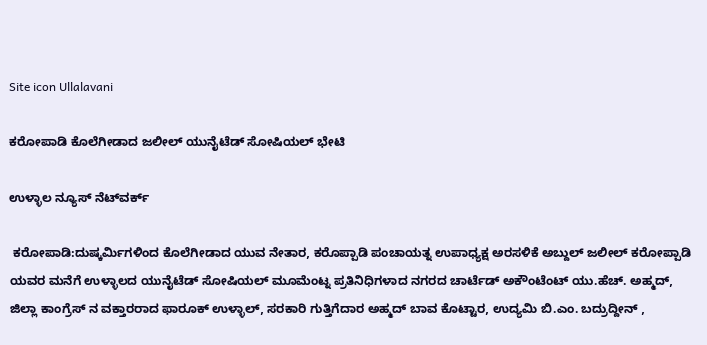Site icon Ullalavani

ಕರೋಪಾಡಿ ಕೊಲೆಗೀಡಾದ ಜಲೀಲ್ ಯುನೈಟೆಡ್ ಸೋಷಿಯಲ್ ಭೇಟಿ

ಉಳ್ಳಾಲ ನ್ಯೂಸ್ ನೆಟ್‍ವರ್ಕ್

 ಕರೋಪಾಡಿ:ದುಷ್ಕರ್ಮಿಗಳಿಂದ ಕೊಲೆಗೀಡಾದ ಯುವ ನೇತಾರ, ಕರೊಪ್ಪಾಡಿ ಪಂಚಾಯತ್ನ ಉಪಾಧ್ಯಕ್ಷ ಅರಸಳಿಕೆ ಅಬ್ದುಲ್ ಜಲೀಲ್ ಕರೋಪ್ಪಾಡಿ ಯವರ ಮನೆಗೆ ಉಳ್ಳಾಲದ ಯುನೈಟೆಡ್ ಸೋಷಿಯಲ್ ಮೂಮೆಂಟ್ನ ಪ್ರತಿನಿಧಿಗಳಾದ ನಗರದ ಚಾರ್ಟೆಡ್ ಅಕೌಂಟೆಂಟ್ ಯು.ಹೆಚ್. ಅಹ್ಮದ್, ಜಿಲ್ಲಾ ಕಾಂಗ್ರೆಸ್ ನ ವಕ್ತಾರರಾದ ಫಾರೂಕ್ ಉಳ್ಳಾಲ್, ಸರಕಾರಿ ಗುತ್ತಿಗೆದಾರ ಅಹ್ಮದ್ ಬಾವ ಕೊಟ್ಟಾರ, ಉದ್ಯಮಿ ಬಿ.ಎಂ. ಬದ್ರುದ್ದೀನ್ ,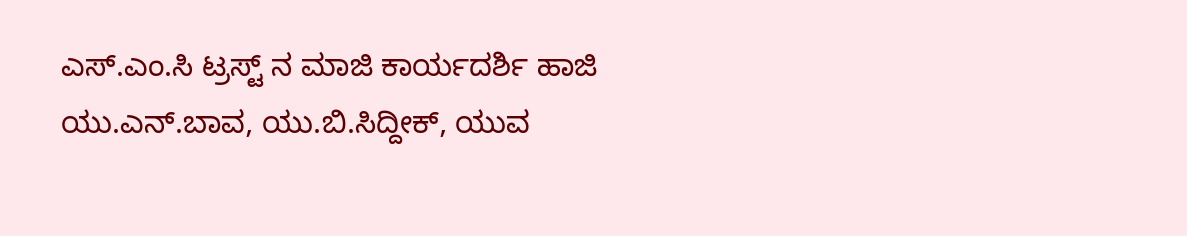ಎಸ್.ಎಂ.ಸಿ ಟ್ರಸ್ಟ್ ನ ಮಾಜಿ ಕಾರ್ಯದರ್ಶಿ ಹಾಜಿ ಯು.ಎನ್.ಬಾವ, ಯು.ಬಿ.ಸಿದ್ದೀಕ್, ಯುವ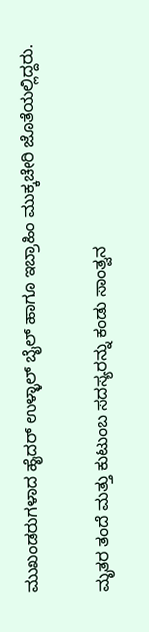ಮುಖಂಡರುಗಳಾದ ಹೈದರ್ ಉಳ್ಳಾಲ್ ಬೈಲ್ ಹಾಗೂ ಇಬ್ರಾಹಿಂ ಮುಕ್ಕಚೇರಿ ಜೊತೆಯಲ್ಲಿದ್ದರು.

ಮೃತರ ತಂದೆ ಮತ್ತು ಕುಟುಂಬ ಸದಸ್ಯರನ್ನು ಕಂಡು ಸಾಂತ್ವನ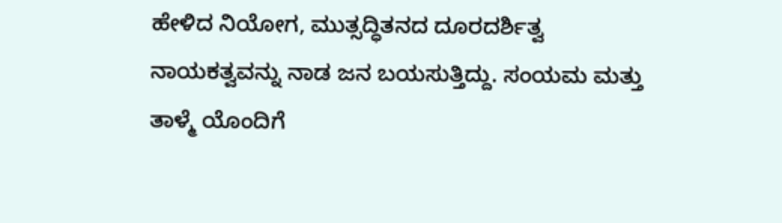ಹೇಳಿದ ನಿಯೋಗ, ಮುತ್ಸದ್ಧಿತನದ ದೂರದರ್ಶಿತ್ವ ನಾಯಕತ್ವವನ್ನು ನಾಡ ಜನ ಬಯಸುತ್ತಿದ್ದು. ಸಂಯಮ ಮತ್ತು ತಾಳ್ಮೆ ಯೊಂದಿಗೆ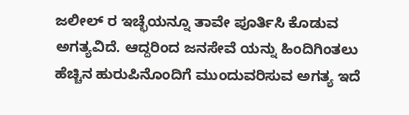ಜಲೀಲ್ ರ ಇಚ್ಛೆಯನ್ನೂ ತಾವೇ ಪೂರ್ತಿಸಿ ಕೊಡುವ ಅಗತ್ಯವಿದೆ. ಆದ್ದರಿಂದ ಜನಸೇವೆ ಯನ್ನು ಹಿಂದಿಗಿಂತಲು ಹೆಚ್ಚಿನ ಹುರುಪಿನೊಂದಿಗೆ ಮುಂದುವರಿಸುವ ಅಗತ್ಯ ಇದೆ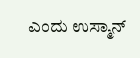ಎಂದು ಉಸ್ಮಾನ್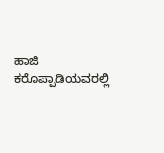ಹಾಜಿ ಕರೊಪ್ಪಾಡಿಯವರಲ್ಲಿ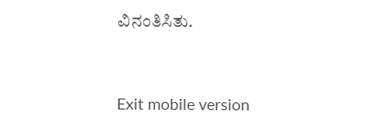ವಿನಂತಿಸಿತು.



Exit mobile version